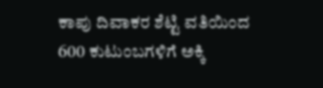ಕಾಪು ದಿವಾಕರ ಶೆಟ್ಟಿ ವತಿಯಿಂದ 600 ಕುಟುಂಬಗಳಿಗೆ ಅಕ್ಕಿ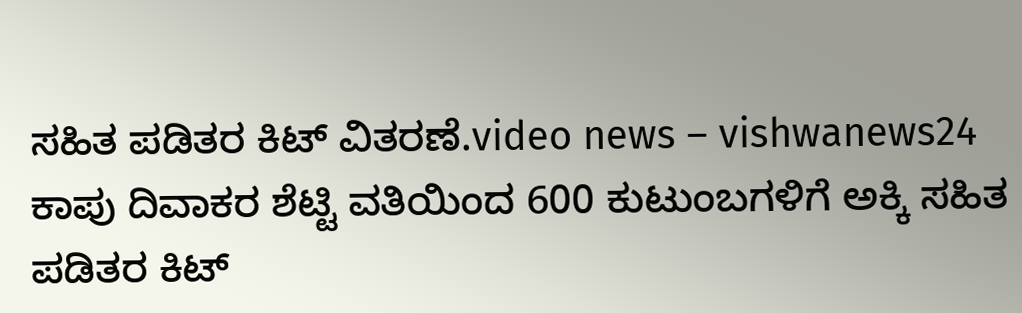ಸಹಿತ ಪಡಿತರ ಕಿಟ್ ವಿತರಣೆ.video news – vishwanews24
ಕಾಪು ದಿವಾಕರ ಶೆಟ್ಟಿ ವತಿಯಿಂದ 600 ಕುಟುಂಬಗಳಿಗೆ ಅಕ್ಕಿ ಸಹಿತ ಪಡಿತರ ಕಿಟ್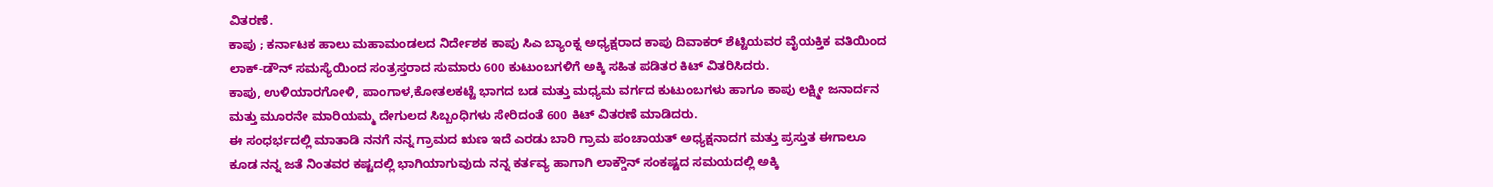ವಿತರಣೆ.
ಕಾಪು ; ಕರ್ನಾಟಕ ಹಾಲು ಮಹಾಮಂಡಲದ ನಿರ್ದೇಶಕ ಕಾಪು ಸಿಎ ಬ್ಯಾಂಕ್ನ ಅಧ್ಯಕ್ಷರಾದ ಕಾಪು ದಿವಾಕರ್ ಶೆಟ್ಟಿಯವರ ವೈಯಕ್ತಿಕ ವತಿಯಿಂದ ಲಾಕ್-ಡೌನ್ ಸಮಸ್ಯೆಯಿಂದ ಸಂತ್ರಸ್ತರಾದ ಸುಮಾರು 600 ಕುಟುಂಬಗಳಿಗೆ ಅಕ್ಕಿ ಸಹಿತ ಪಡಿತರ ಕಿಟ್ ವಿತರಿಸಿದರು.
ಕಾಪು, ಉಳಿಯಾರಗೋಳಿ, ಪಾಂಗಾಳ,ಕೋತಲಕಟ್ಟೆ ಭಾಗದ ಬಡ ಮತ್ತು ಮಧ್ಯಮ ವರ್ಗದ ಕುಟುಂಬಗಳು ಹಾಗೂ ಕಾಪು ಲಕ್ಷ್ಮೀ ಜನಾರ್ದನ ಮತ್ತು ಮೂರನೇ ಮಾರಿಯಮ್ಮ ದೇಗುಲದ ಸಿಬ್ಬಂಧಿಗಳು ಸೇರಿದಂತೆ 600 ಕಿಟ್ ವಿತರಣೆ ಮಾಡಿದರು.
ಈ ಸಂಧರ್ಭದಲ್ಲಿ ಮಾತಾಡಿ ನನಗೆ ನನ್ನ ಗ್ರಾಮದ ಋಣ ಇದೆ ಎರಡು ಬಾರಿ ಗ್ರಾಮ ಪಂಚಾಯತ್ ಅಧ್ಯಕ್ಷನಾದಗ ಮತ್ತು ಪ್ರಸ್ತುತ ಈಗಾಲೂ ಕೂಡ ನನ್ನ ಜತೆ ನಿಂತವರ ಕಷ್ಟದಲ್ಲಿ ಭಾಗಿಯಾಗುವುದು ನನ್ನ ಕರ್ತವ್ಯ ಹಾಗಾಗಿ ಲಾಕ್ಡೌನ್ ಸಂಕಷ್ಟದ ಸಮಯದಲ್ಲಿ ಅಕ್ಕಿ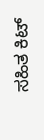ಸಹಿತ ಕಿಟ್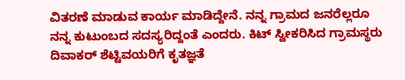ವಿತರಣೆ ಮಾಡುವ ಕಾರ್ಯ ಮಾಡಿದ್ದೇನೆ. ನನ್ನ ಗ್ರಾಮದ ಜನರೆಲ್ಲರೂ ನನ್ನ ಕುಟುಂಬದ ಸದಸ್ಯರಿದ್ದಂತೆ ಎಂದರು. ಕಿಟ್ ಸ್ವೀಕರಿಸಿದ ಗ್ರಾಮಸ್ಥರು ದಿವಾಕರ್ ಶೆಟ್ಟಿವಯರಿಗೆ ಕೃತಜ್ಞತೆ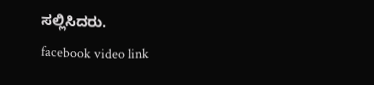ಸಲ್ಲಿಸಿದರು.
facebook video link